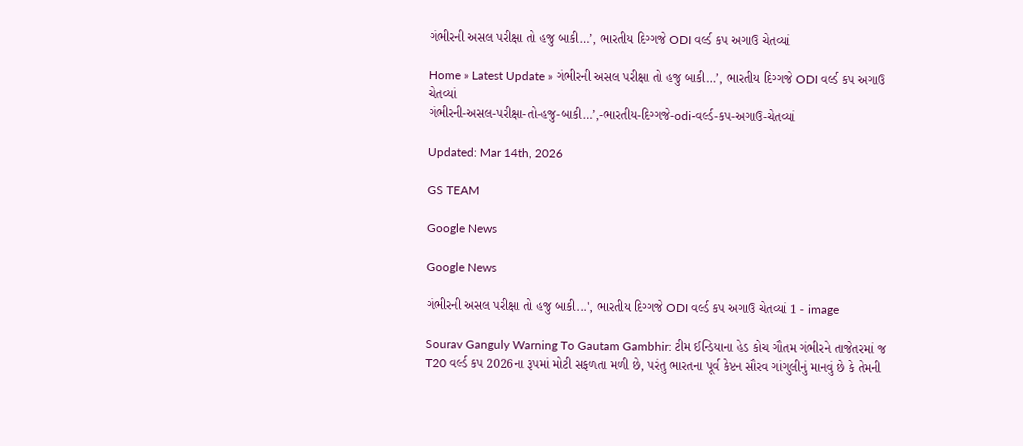ગંભીરની અસલ પરીક્ષા તો હજુ બાકી…’, ભારતીય દિગ્ગજે ODI વર્લ્ડ કપ અગાઉ ચેતવ્યાં

Home » Latest Update » ગંભીરની અસલ પરીક્ષા તો હજુ બાકી…’, ભારતીય દિગ્ગજે ODI વર્લ્ડ કપ અગાઉ ચેતવ્યાં
ગંભીરની-અસલ-પરીક્ષા-તો-હજુ-બાકી…’,-ભારતીય-દિગ્ગજે-odi-વર્લ્ડ-કપ-અગાઉ-ચેતવ્યાં

Updated: Mar 14th, 2026

GS TEAM

Google News

Google News

ગંભીરની અસલ પરીક્ષા તો હજુ બાકી...', ભારતીય દિગ્ગજે ODI વર્લ્ડ કપ અગાઉ ચેતવ્યાં 1 - image

Sourav Ganguly Warning To Gautam Gambhir: ટીમ ઈન્ડિયાના હેડ કોચ ગૌતમ ગંભીરને તાજેતરમાં જ T20 વર્લ્ડ કપ 2026ના રૂપમાં મોટી સફળતા મળી છે, પરંતુ ભારતના પૂર્વ કેપ્ટન સૌરવ ગાંગુલીનું માનવું છે કે તેમની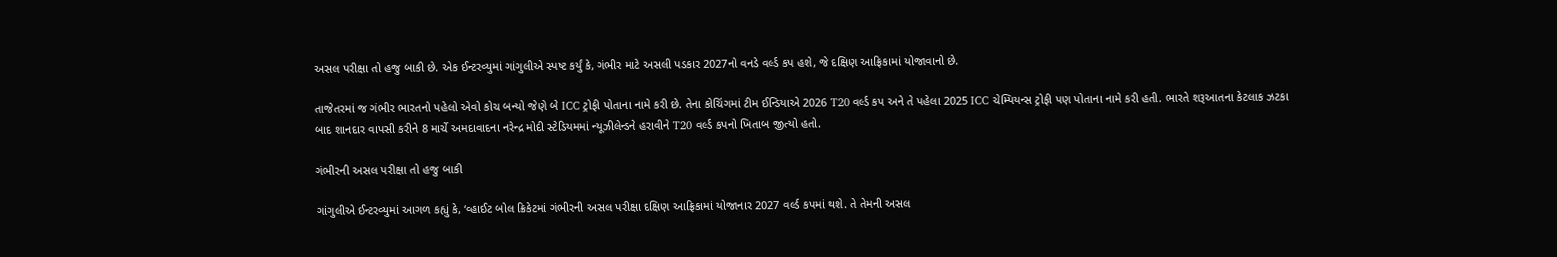અસલ પરીક્ષા તો હજુ બાકી છે. એક ઈન્ટરવ્યુમાં ગાંગુલીએ સ્પષ્ટ કર્યું કે, ગંભીર માટે અસલી પડકાર 2027નો વનડે વર્લ્ડ કપ હશે, જે દક્ષિણ આફ્રિકામાં યોજાવાનો છે.

તાજેતરમાં જ ગંભીર ભારતનો પહેલો એવો કોચ બન્યો જેણે બે ICC ટ્રોફી પોતાના નામે કરી છે. તેના કોચિંગમાં ટીમ ઈન્ડિયાએ 2026 T20 વર્લ્ડ કપ અને તે પહેલા 2025 ICC ચેમ્પિયન્સ ટ્રોફી પણ પોતાના નામે કરી હતી. ભારતે શરૂઆતના કેટલાક ઝટકા બાદ શાનદાર વાપસી કરીને 8 માર્ચે અમદાવાદના નરેન્દ્ર મોદી સ્ટેડિયમમાં ન્યૂઝીલેન્ડને હરાવીને T20 વર્લ્ડ કપનો ખિતાબ જીત્યો હતો.

ગંભીરની અસલ પરીક્ષા તો હજુ બાકી

ગાંગુલીએ ઈન્ટરવ્યુમાં આગળ કહ્યું કે, ‘વ્હાઈટ બોલ ક્રિકેટમાં ગંભીરની અસલ પરીક્ષા દક્ષિણ આફ્રિકામાં યોજાનાર 2027 વર્લ્ડ કપમાં થશે. તે તેમની અસલ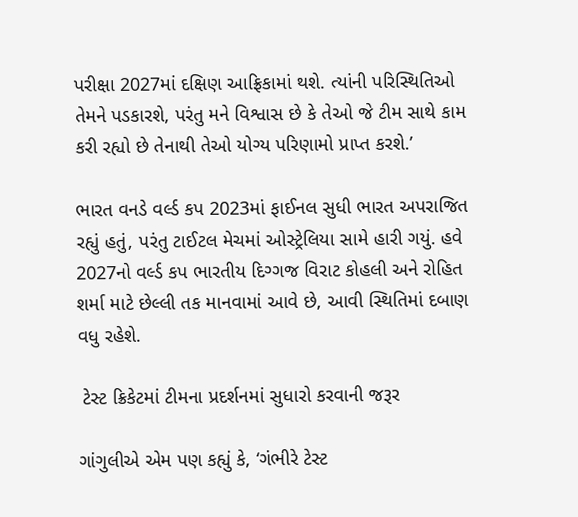પરીક્ષા 2027માં દક્ષિણ આફ્રિકામાં થશે. ત્યાંની પરિસ્થિતિઓ તેમને પડકારશે, પરંતુ મને વિશ્વાસ છે કે તેઓ જે ટીમ સાથે કામ કરી રહ્યો છે તેનાથી તેઓ યોગ્ય પરિણામો પ્રાપ્ત કરશે.’

ભારત વનડે વર્લ્ડ કપ 2023માં ફાઈનલ સુધી ભારત અપરાજિત રહ્યું હતું, પરંતુ ટાઈટલ મેચમાં ઓસ્ટ્રેલિયા સામે હારી ગયું. હવે 2027નો વર્લ્ડ કપ ભારતીય દિગ્ગજ વિરાટ કોહલી અને રોહિત શર્મા માટે છેલ્લી તક માનવામાં આવે છે, આવી સ્થિતિમાં દબાણ વધુ રહેશે.

 ટેસ્ટ ક્રિકેટમાં ટીમના પ્રદર્શનમાં સુધારો કરવાની જરૂર

ગાંગુલીએ એમ પણ કહ્યું કે, ‘ગંભીરે ટેસ્ટ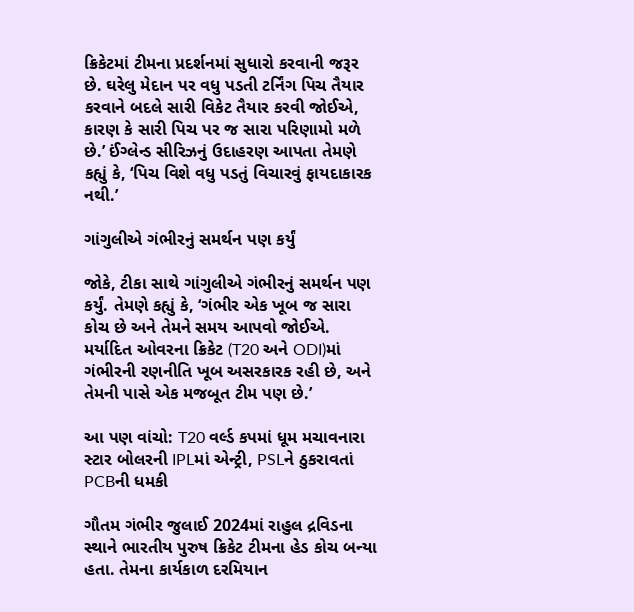ક્રિકેટમાં ટીમના પ્રદર્શનમાં સુધારો કરવાની જરૂર છે. ઘરેલુ મેદાન પર વધુ પડતી ટર્નિંગ પિચ તૈયાર કરવાને બદલે સારી વિકેટ તૈયાર કરવી જોઈએ, કારણ કે સારી પિચ પર જ સારા પરિણામો મળે છે.’ ઈંગ્લેન્ડ સીરિઝનું ઉદાહરણ આપતા તેમણે કહ્યું કે, ‘પિચ વિશે વધુ પડતું વિચારવું ફાયદાકારક નથી.’

ગાંગુલીએ ગંભીરનું સમર્થન પણ કર્યું

જોકે, ટીકા સાથે ગાંગુલીએ ગંભીરનું સમર્થન પણ કર્યું. તેમણે કહ્યું કે, ‘ગંભીર એક ખૂબ જ સારા કોચ છે અને તેમને સમય આપવો જોઈએ. મર્યાદિત ઓવરના ક્રિકેટ (T20 અને ODI)માં ગંભીરની રણનીતિ ખૂબ અસરકારક રહી છે, અને તેમની પાસે એક મજબૂત ટીમ પણ છે.’

આ પણ વાંચો: T20 વર્લ્ડ કપમાં ધૂમ મચાવનારા સ્ટાર બોલરની IPLમાં એન્ટ્રી, PSLને ઠુકરાવતાં PCBની ધમકી

ગૌતમ ગંભીર જુલાઈ 2024માં રાહુલ દ્રવિડના સ્થાને ભારતીય પુરુષ ક્રિકેટ ટીમના હેડ કોચ બન્યા હતા. તેમના કાર્યકાળ દરમિયાન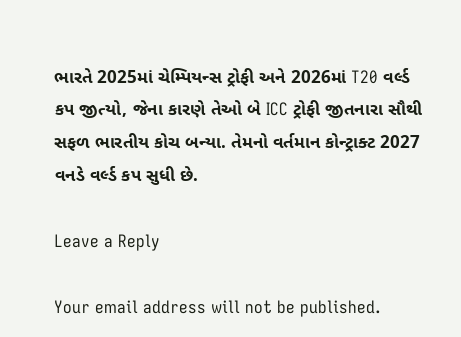ભારતે 2025માં ચેમ્પિયન્સ ટ્રોફી અને 2026માં T20 વર્લ્ડ કપ જીત્યો, જેના કારણે તેઓ બે ICC ટ્રોફી જીતનારા સૌથી સફળ ભારતીય કોચ બન્યા. તેમનો વર્તમાન કોન્ટ્રાક્ટ 2027 વનડે વર્લ્ડ કપ સુધી છે.

Leave a Reply

Your email address will not be published.